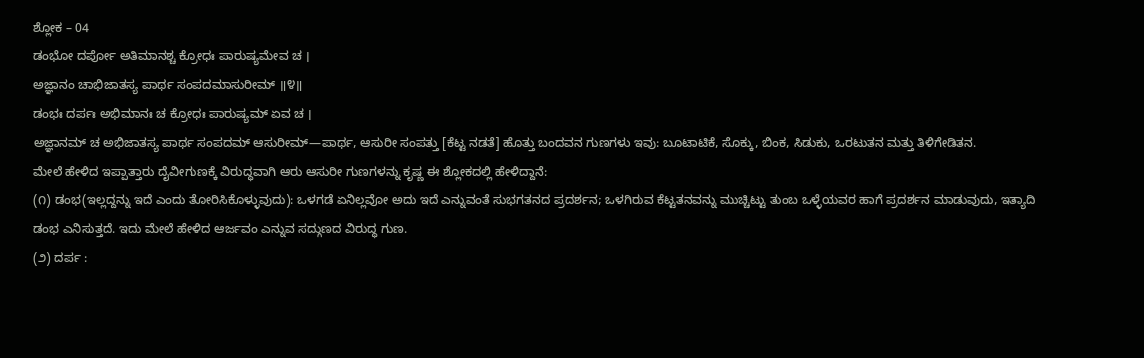ಶ್ಲೋಕ – 04
ಡಂಭೋ ದರ್ಪೋ ಅತಿಮಾನಶ್ಚ ಕ್ರೋಧಃ ಪಾರುಷ್ಯಮೇವ ಚ ।
ಅಜ್ಞಾನಂ ಚಾಭಿಜಾತಸ್ಯ ಪಾರ್ಥ ಸಂಪದಮಾಸುರೀಮ್ ॥೪॥
ಡಂಭಃ ದರ್ಪಃ ಅಭಿಮಾನಃ ಚ ಕ್ರೋಧಃ ಪಾರುಷ್ಯಮ್ ಏವ ಚ ।
ಅಜ್ಞಾನಮ್ ಚ ಅಭಿಜಾತಸ್ಯ ಪಾರ್ಥ ಸಂಪದಮ್ ಆಸುರೀಮ್—ಪಾರ್ಥ, ಆಸುರೀ ಸಂಪತ್ತು [ಕೆಟ್ಟ ನಡತೆ] ಹೊತ್ತು ಬಂದವನ ಗುಣಗಳು ಇವು: ಬೂಟಾಟಿಕೆ, ಸೊಕ್ಕು, ಬಿಂಕ, ಸಿಡುಕು, ಒರಟುತನ ಮತ್ತು ತಿಳಿಗೇಡಿತನ.
ಮೇಲೆ ಹೇಳಿದ ಇಪ್ಪಾತ್ತಾರು ದೈವೀಗುಣಕ್ಕೆ ವಿರುದ್ಧವಾಗಿ ಆರು ಆಸುರೀ ಗುಣಗಳನ್ನು ಕೃಷ್ಣ ಈ ಶ್ಲೋಕದಲ್ಲಿ ಹೇಳಿದ್ದಾನೆ:
(೧) ಡಂಭ(ಇಲ್ಲದ್ದನ್ನು ಇದೆ ಎಂದು ತೋರಿಸಿಕೊಳ್ಳುವುದು): ಒಳಗಡೆ ಏನಿಲ್ಲವೋ ಅದು ಇದೆ ಎನ್ನುವಂತೆ ಸುಭಗತನದ ಪ್ರದರ್ಶನ; ಒಳಗಿರುವ ಕೆಟ್ಟತನವನ್ನು ಮುಚ್ಚಿಟ್ಟು ತುಂಬ ಒಳ್ಳೆಯವರ ಹಾಗೆ ಪ್ರದರ್ಶನ ಮಾಡುವುದು, ಇತ್ಯಾದಿ ಡಂಭ ಎನಿಸುತ್ತದೆ. ಇದು ಮೇಲೆ ಹೇಳಿದ ಆರ್ಜವಂ ಎನ್ನುವ ಸದ್ಗುಣದ ವಿರುದ್ಧ ಗುಣ.
(೨) ದರ್ಪ :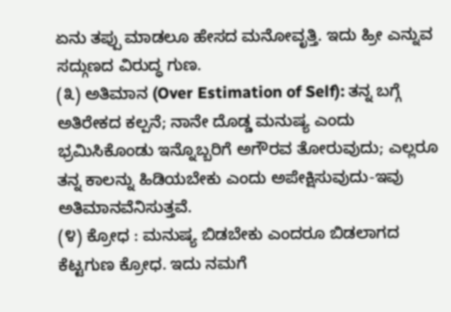ಏನು ತಪ್ಪು ಮಾಡಲೂ ಹೇಸದ ಮನೋವೃತ್ತಿ. ಇದು ಹ್ರೀ ಎನ್ನುವ ಸದ್ಗುಣದ ವಿರುದ್ಧ ಗುಣ.
(೩) ಅತಿಮಾನ (Over Estimation of Self): ತನ್ನ ಬಗ್ಗೆ ಅತಿರೇಕದ ಕಲ್ಪನೆ; ನಾನೇ ದೊಡ್ಡ ಮನುಷ್ಯ ಎಂದು ಭ್ರಮಿಸಿಕೊಂಡು ಇನ್ನೊಬ್ಬರಿಗೆ ಅಗೌರವ ತೋರುವುದು; ಎಲ್ಲರೂ ತನ್ನ ಕಾಲನ್ನು ಹಿಡಿಯಬೇಕು ಎಂದು ಅಪೇಕ್ಷಿಸುವುದು-ಇವು ಅತಿಮಾನವೆನಿಸುತ್ತವೆ.
(೪) ಕ್ರೋಧ : ಮನುಷ್ಯ ಬಿಡಬೇಕು ಎಂದರೂ ಬಿಡಲಾಗದ ಕೆಟ್ಟಗುಣ ಕ್ರೋಧ. ಇದು ನಮಗೆ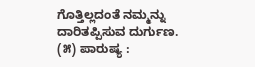ಗೊತ್ತಿಲ್ಲದಂತೆ ನಮ್ಮನ್ನು ದಾರಿತಪ್ಪಿಸುವ ದುರ್ಗುಣ.
(೫) ಪಾರುಷ್ಯ :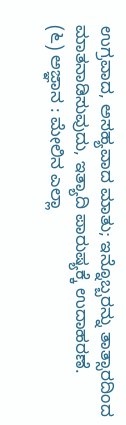ಉಗ್ರವಾದ, ಅಸಹ್ಯವಾದ ಮಾತು; ಇನ್ನೊಬ್ಬರನ್ನು ತಾತ್ಸಾರದಿಂದ ಮಾತನಾಡಿಸುವುದು, ಇತ್ಯಾದಿ ಪಾರುಷ್ಯಕ್ಕೆ ಉದಾಹರಣೆ.
(೬) ಅಜ್ಞಾನ : ಮೇಲಿನ ಎಲ್ಲಾ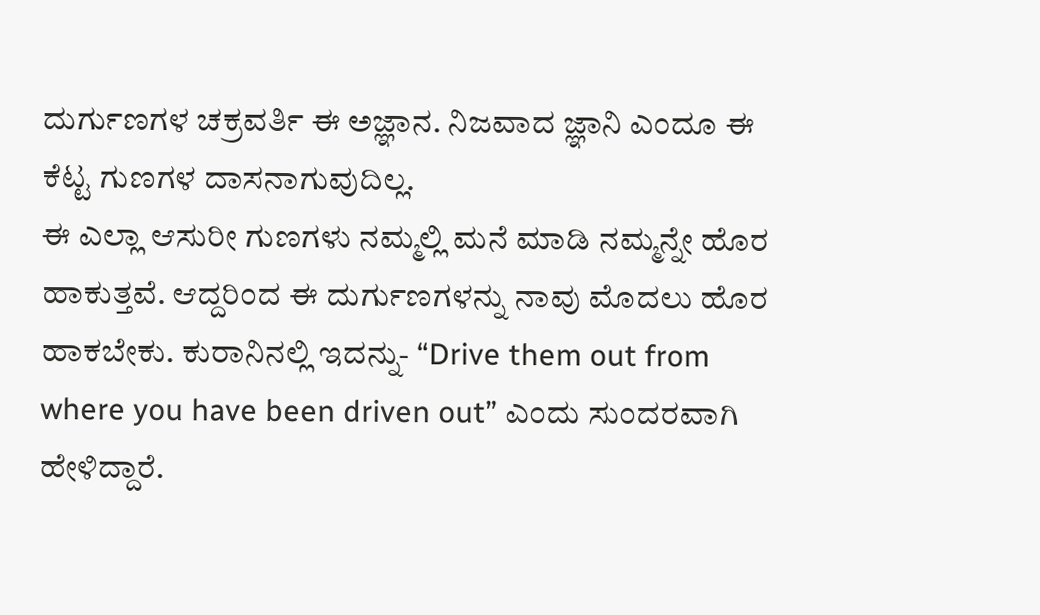ದುರ್ಗುಣಗಳ ಚಕ್ರವರ್ತಿ ಈ ಅಜ್ಞಾನ. ನಿಜವಾದ ಜ್ಞಾನಿ ಎಂದೂ ಈ ಕೆಟ್ಟ ಗುಣಗಳ ದಾಸನಾಗುವುದಿಲ್ಲ.
ಈ ಎಲ್ಲಾ ಆಸುರೀ ಗುಣಗಳು ನಮ್ಮಲ್ಲಿ ಮನೆ ಮಾಡಿ ನಮ್ಮನ್ನೇ ಹೊರ ಹಾಕುತ್ತವೆ. ಆದ್ದರಿಂದ ಈ ದುರ್ಗುಣಗಳನ್ನು ನಾವು ಮೊದಲು ಹೊರ ಹಾಕಬೇಕು. ಕುರಾನಿನಲ್ಲಿ ಇದನ್ನು- “Drive them out from where you have been driven out” ಎಂದು ಸುಂದರವಾಗಿ ಹೇಳಿದ್ದಾರೆ.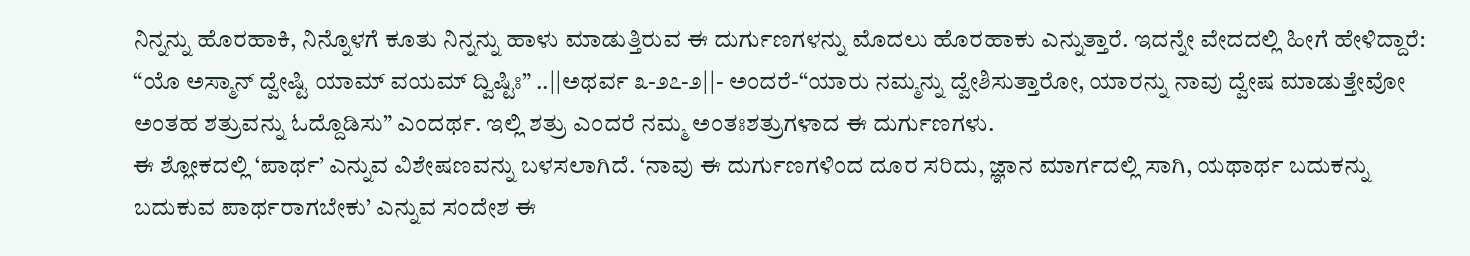ನಿನ್ನನ್ನು ಹೊರಹಾಕಿ, ನಿನ್ನೊಳಗೆ ಕೂತು ನಿನ್ನನ್ನು ಹಾಳು ಮಾಡುತ್ತಿರುವ ಈ ದುರ್ಗುಣಗಳನ್ನು ಮೊದಲು ಹೊರಹಾಕು ಎನ್ನುತ್ತಾರೆ. ಇದನ್ನೇ ವೇದದಲ್ಲಿ ಹೀಗೆ ಹೇಳಿದ್ದಾರೆ: “ಯೊ ಅಸ್ಮಾನ್ ದ್ವೇಷ್ಟಿ ಯಾಮ್ ವಯಮ್ ದ್ವಿಷ್ಟಿಃ” ..||ಅಥರ್ವ ೩-೨೭-೨||- ಅಂದರೆ-“ಯಾರು ನಮ್ಮನ್ನು ದ್ವೇಶಿಸುತ್ತಾರೋ, ಯಾರನ್ನು ನಾವು ದ್ವೇಷ ಮಾಡುತ್ತೇವೋ ಅಂತಹ ಶತ್ರುವನ್ನು ಓದ್ದೊಡಿಸು” ಎಂದರ್ಥ. ಇಲ್ಲಿ ಶತ್ರು ಎಂದರೆ ನಮ್ಮ ಅಂತಃಶತ್ರುಗಳಾದ ಈ ದುರ್ಗುಣಗಳು.
ಈ ಶ್ಲೋಕದಲ್ಲಿ ‘ಪಾರ್ಥ’ ಎನ್ನುವ ವಿಶೇಷಣವನ್ನು ಬಳಸಲಾಗಿದೆ. ‘ನಾವು ಈ ದುರ್ಗುಣಗಳಿಂದ ದೂರ ಸರಿದು, ಜ್ಞಾನ ಮಾರ್ಗದಲ್ಲಿ ಸಾಗಿ, ಯಥಾರ್ಥ ಬದುಕನ್ನು ಬದುಕುವ ಪಾರ್ಥರಾಗಬೇಕು’ ಎನ್ನುವ ಸಂದೇಶ ಈ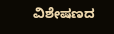ವಿಶೇಷಣದ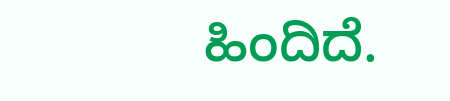ಹಿಂದಿದೆ.